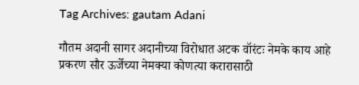Tag Archives: gautam Adani

गौतम अदानी सागर अदानीच्या विरोधात अटक वॉरंटः नेमके काय आहे प्रकरण सौर ऊर्जेच्या नेमक्या कोणत्या करारासाठी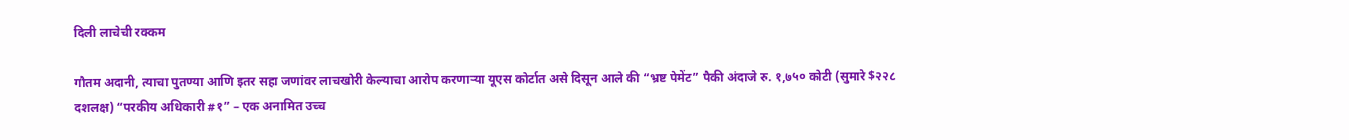दिली लाचेची रक्कम

गौतम अदानी, त्याचा पुतण्या आणि इतर सहा जणांवर लाचखोरी केल्याचा आरोप करणाऱ्या यूएस कोर्टात असे दिसून आले की “भ्रष्ट पेमेंट” पैकी अंदाजे रु. १,७५० कोटी (सुमारे $२२८ दशलक्ष) “परकीय अधिकारी #१” – एक अनामित उच्च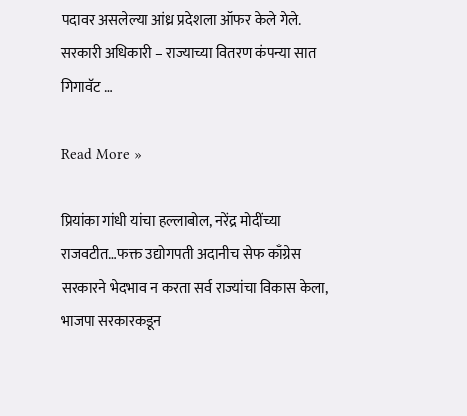पदावर असलेल्या आंध्र प्रदेशला ऑफर केले गेले. सरकारी अधिकारी – राज्याच्या वितरण कंपन्या सात गिगावॅट …

Read More »

प्रियांका गांधी यांचा हल्लाबोल, नरेंद्र मोदींच्या राजवटीत…फक्त उद्योगपती अदानीच सेफ काँग्रेस सरकारने भेदभाव न करता सर्व राज्यांचा विकास केला, भाजपा सरकारकडून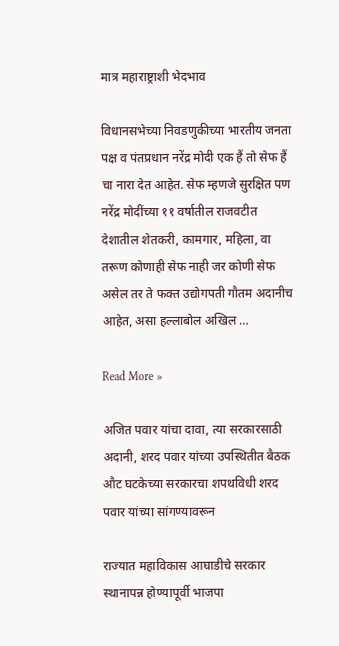मात्र महाराष्ट्राशी भेदभाव

विधानसभेच्या निवडणुकीच्या भारतीय जनता पक्ष व पंतप्रधान नरेंद्र मोदी एक हैं तो सेफ हैं चा नारा देत आहेत. सेफ म्हणजे सुरक्षित पण नरेंद्र मोदींच्या ११ वर्षातील राजवटीत देशातील शेतकरी, कामगार, महिला, वा तरूण कोणाही सेफ नाही जर कोणी सेफ असेल तर ते फक्त उद्योगपती गौतम अदानीच आहेत, असा हल्लाबोल अखिल …

Read More »

अजित पवार यांचा दावा, त्या सरकारसाठी अदानी, शरद पवार यांच्या उपस्थितीत बैठक औट घटकेच्या सरकारचा शपथविधी शरद पवार यांच्या सांगण्यावरून

राज्यात महाविकास आघाडीचे सरकार स्थानापन्न होण्यापूर्वी भाजपा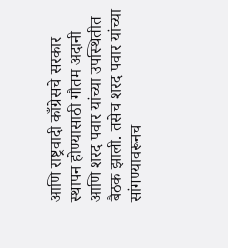आणि राष्ट्रवादी काँग्रेसचे सरकार स्थापन होण्यासाठी गौतम अदानी आणि शरद पवार यांच्या उपस्थितीत बैठक झाली. तसेच शरद पवार यांच्या सांगण्यावरूनच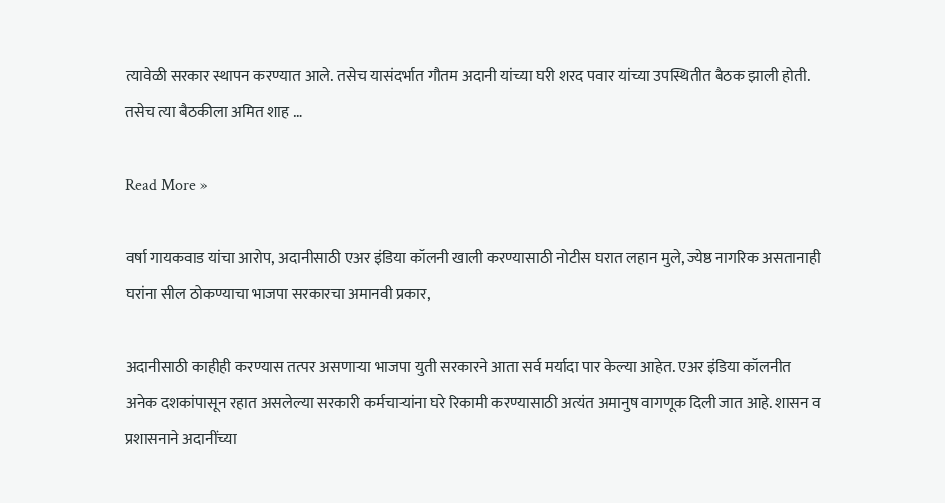त्यावेळी सरकार स्थापन करण्यात आले. तसेच यासंदर्भात गौतम अदानी यांच्या घरी शरद पवार यांच्या उपस्थितीत बैठक झाली होती. तसेच त्या बैठकीला अमित शाह …

Read More »

वर्षा गायकवाड यांचा आरोप, अदानीसाठी एअर इंडिया कॉलनी खाली करण्यासाठी नोटीस घरात लहान मुले, ज्येष्ठ नागरिक असतानाही घरांना सील ठोकण्याचा भाजपा सरकारचा अमानवी प्रकार,

अदानीसाठी काहीही करण्यास तत्पर असणाऱ्या भाजपा युती सरकारने आता सर्व मर्यादा पार केल्या आहेत. एअर इंडिया कॉलनीत अनेक दशकांपासून रहात असलेल्या सरकारी कर्मचाऱ्यांना घरे रिकामी करण्यासाठी अत्यंत अमानुष वागणूक दिली जात आहे. शासन व प्रशासनाने अदानींच्या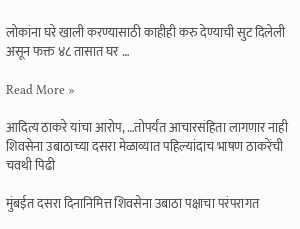लोकांना घरे खाली करण्यासाठी काहीही करु देण्याची सुट दिलेली असून फक्त ४८ तासात घर …

Read More »

आदित्य ठाकरे यांचा आरोप, …तोपर्यंत आचारसंहिता लागणार नाही शिवसेना उबाठाच्या दसरा मेळाव्यात पहिल्यांदाच भाषण ठाकरेंची चवथी पिढी

मुंबईत दसरा दिनानिमित्त शिवसेना उबाठा पक्षाचा परंपरागत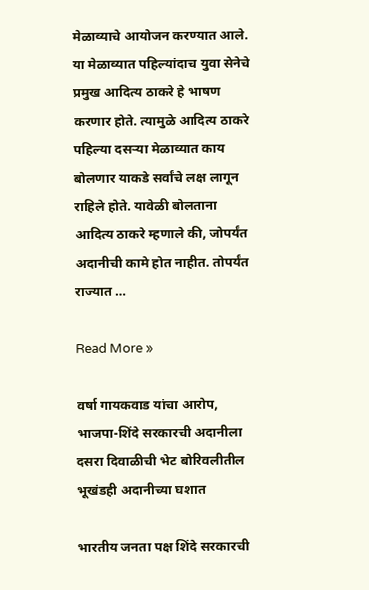मेळाव्याचे आयोजन करण्यात आले. या मेळाव्यात पहिल्यांदाच युवा सेनेचे प्रमुख आदित्य ठाकरे हे भाषण करणार होते. त्यामुळे आदित्य ठाकरे पहिल्या दसऱ्या मेळाव्यात काय बोलणार याकडे सर्वांचे लक्ष लागून राहिले होते. यावेळी बोलताना आदित्य ठाकरे म्हणाले की, जोपर्यंत अदानीची कामे होत नाहीत. तोपर्यंत राज्यात …

Read More »

वर्षा गायकवाड यांचा आरोप, भाजपा-शिंदे सरकारची अदानीला दसरा दिवाळीची भेट बोरिवलीतील भूखंडही अदानीच्या घशात

भारतीय जनता पक्ष शिंदे सरकारची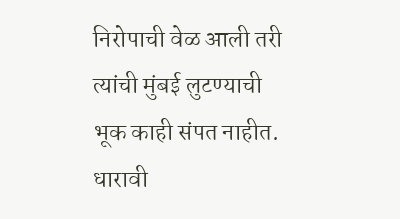निरोपाची वेळ आली तरी त्यांची मुंबई लुटण्याची भूक काही संपत नाहीत. धारावी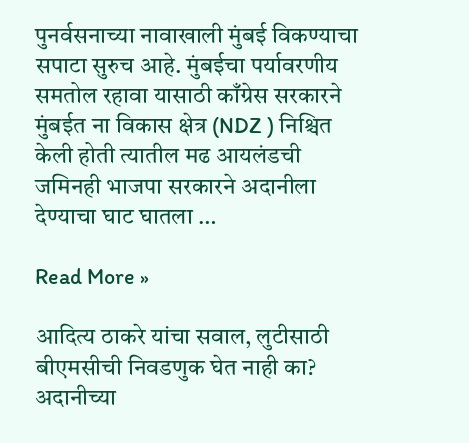पुनर्वसनाच्या नावाखाली मुंबई विकण्याचा सपाटा सुरुच आहे. मुंबईचा पर्यावरणीय समतोल रहावा यासाठी काँग्रेस सरकारने मुंबईत ना विकास क्षेत्र (NDZ ) निश्चित केली होती त्यातील मढ आयलंडची जमिनही भाजपा सरकारने अदानीला देण्याचा घाट घातला …

Read More »

आदित्य ठाकरे यांचा सवाल, लुटीसाठी बीएमसीची निवडणुक घेत नाही का? अदानीच्या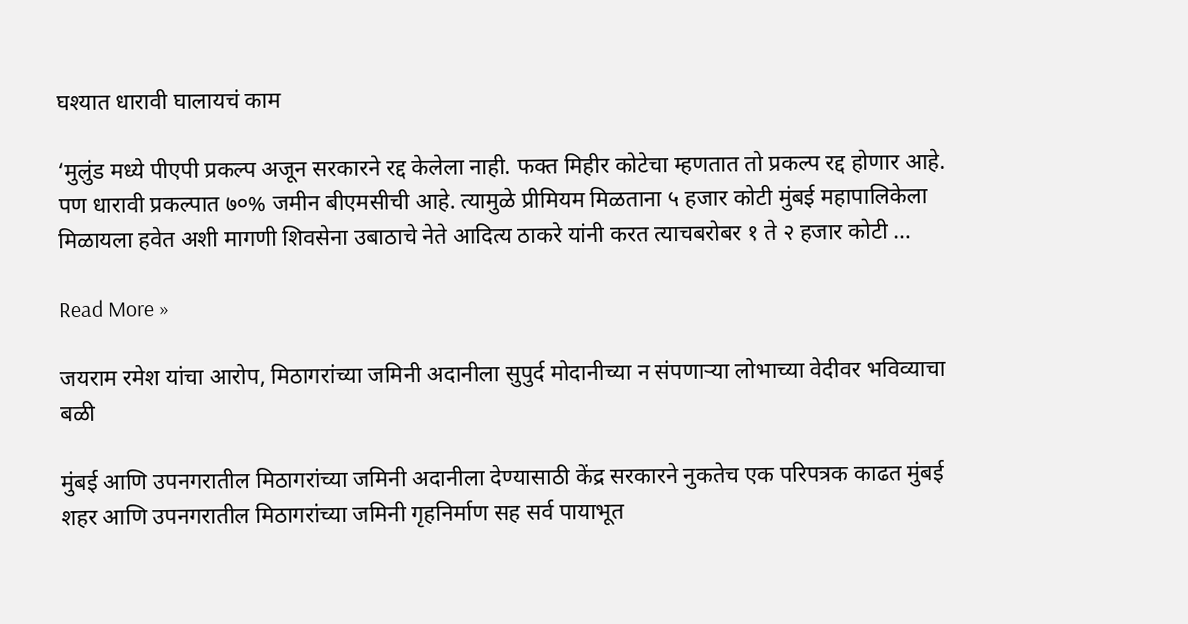घश्यात धारावी घालायचं काम

‘मुलुंड मध्ये पीएपी प्रकल्प अजून सरकारने रद्द केलेला नाही. फक्त मिहीर कोटेचा म्हणतात तो प्रकल्प रद्द होणार आहे. पण धारावी प्रकल्पात ७०% जमीन बीएमसीची आहे. त्यामुळे प्रीमियम मिळताना ५ हजार कोटी मुंबई महापालिकेला मिळायला हवेत अशी मागणी शिवसेना उबाठाचे नेते आदित्य ठाकरे यांनी करत त्याचबरोबर १ ते २ हजार कोटी …

Read More »

जयराम रमेश यांचा आरोप, मिठागरांच्या जमिनी अदानीला सुपुर्द मोदानीच्या न संपणाऱ्या लोभाच्या वेदीवर भविव्याचा बळी

मुंबई आणि उपनगरातील मिठागरांच्या जमिनी अदानीला देण्यासाठी केंद्र सरकारने नुकतेच एक परिपत्रक काढत मुंबई शहर आणि उपनगरातील मिठागरांच्या जमिनी गृहनिर्माण सह सर्व पायाभूत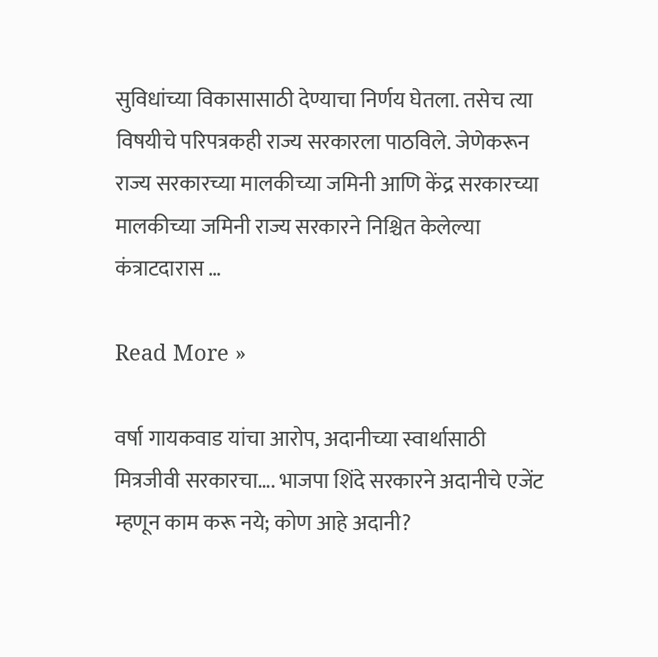सुविधांच्या विकासासाठी देण्याचा निर्णय घेतला. तसेच त्या विषयीचे परिपत्रकही राज्य सरकारला पाठविले. जेणेकरून राज्य सरकारच्या मालकीच्या जमिनी आणि केंद्र सरकारच्या मालकीच्या जमिनी राज्य सरकारने निश्चित केलेल्या कंत्राटदारास …

Read More »

वर्षा गायकवाड यांचा आरोप, अदानीच्या स्वार्थासाठी मित्रजीवी सरकारचा…. भाजपा शिंदे सरकारने अदानीचे एजेंट म्हणून काम करू नये; कोण आहे अदानी?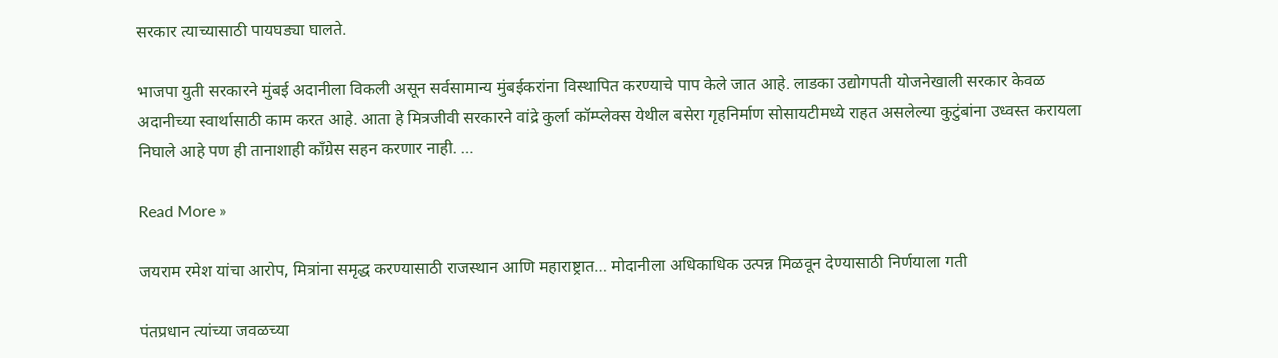सरकार त्याच्यासाठी पायघड्या घालते.

भाजपा युती सरकारने मुंबई अदानीला विकली असून सर्वसामान्य मुंबईकरांना विस्थापित करण्याचे पाप केले जात आहे. लाडका उद्योगपती योजनेखाली सरकार केवळ अदानीच्या स्वार्थासाठी काम करत आहे. आता हे मित्रजीवी सरकारने वांद्रे कुर्ला कॉम्प्लेक्स येथील बसेरा गृहनिर्माण सोसायटीमध्ये राहत असलेल्या कुटुंबांना उध्वस्त करायला निघाले आहे पण ही तानाशाही काँग्रेस सहन करणार नाही. …

Read More »

जयराम रमेश यांचा आरोप, मित्रांना समृद्ध करण्यासाठी राजस्थान आणि महाराष्ट्रात… मोदानीला अधिकाधिक उत्पन्न मिळवून देण्यासाठी निर्णयाला गती

पंतप्रधान त्यांच्या जवळच्या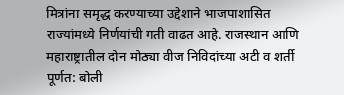मित्रांना समृद्ध करण्याच्या उद्देशाने भाजपाशासित राज्यांमध्ये निर्णयांची गती वाढत आहे. राजस्थान आणि महाराष्ट्रातील दोन मोठ्या वीज निविदांच्या अटी व शर्ती पूर्णत: बोली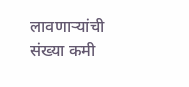लावणाऱ्यांची संख्या कमी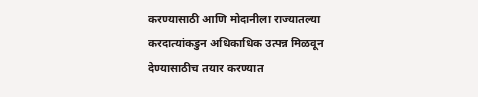करण्यासाठी आणि मोदानीला राज्यातल्या करदात्यांकडुन अधिकाधिक उत्पन्न मिळवून देण्यासाठीच तयार करण्यात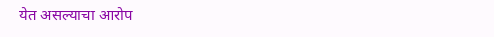येत असल्याचा आरोप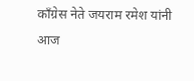काँग्रेस नेते जयराम रमेश यांनी आज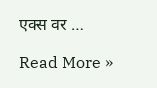एक्स वर …

Read More »